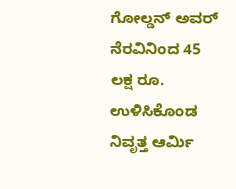ಗೋಲ್ಡನ್ ಅವರ್ ನೆರವಿನಿಂದ 45 ಲಕ್ಷ ರೂ. ಉಳಿಸಿಕೊಂಡ ನಿವೃತ್ತ ಆರ್ಮಿ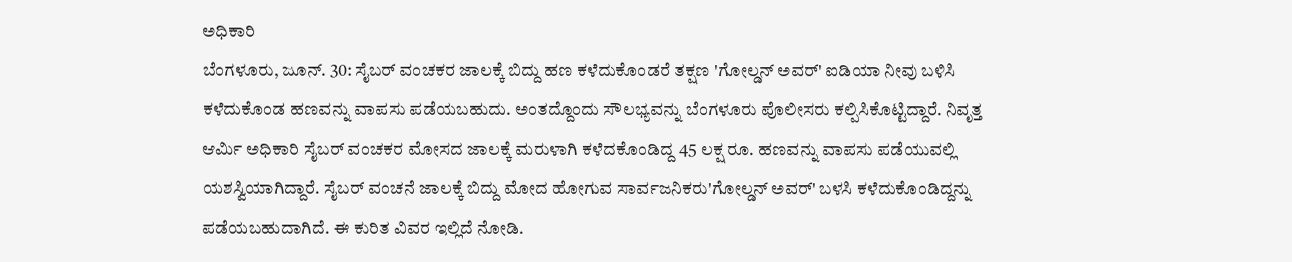ಅಧಿಕಾರಿ
ಬೆಂಗಳೂರು, ಜೂನ್. 30: ಸೈಬರ್ ವಂಚಕರ ಜಾಲಕ್ಕೆ ಬಿದ್ದು ಹಣ ಕಳೆದುಕೊಂಡರೆ ತಕ್ಷಣ 'ಗೋಲ್ಡನ್ ಅವರ್' ಐಡಿಯಾ ನೀವು ಬಳಿಸಿ ಕಳೆದುಕೊಂಡ ಹಣವನ್ನು ವಾಪಸು ಪಡೆಯಬಹುದು. ಅಂತದ್ದೊಂದು ಸೌಲಭ್ಯವನ್ನು ಬೆಂಗಳೂರು ಪೊಲೀಸರು ಕಲ್ಪಿಸಿಕೊಟ್ಟಿದ್ದಾರೆ. ನಿವೃತ್ತ ಆರ್ಮಿ ಅಧಿಕಾರಿ ಸೈಬರ್ ವಂಚಕರ ಮೋಸದ ಜಾಲಕ್ಕೆ ಮರುಳಾಗಿ ಕಳೆದಕೊಂಡಿದ್ದ 45 ಲಕ್ಷ ರೂ. ಹಣವನ್ನು ವಾಪಸು ಪಡೆಯುವಲ್ಲಿ ಯಶಸ್ವಿಯಾಗಿದ್ದಾರೆ. ಸೈಬರ್ ವಂಚನೆ ಜಾಲಕ್ಕೆ ಬಿದ್ದು ಮೋದ ಹೋಗುವ ಸಾರ್ವಜನಿಕರು'ಗೋಲ್ಡನ್ ಅವರ್' ಬಳಸಿ ಕಳೆದುಕೊಂಡಿದ್ದನ್ನು ಪಡೆಯಬಹುದಾಗಿದೆ. ಈ ಕುರಿತ ವಿವರ ಇಲ್ಲಿದೆ ನೋಡಿ.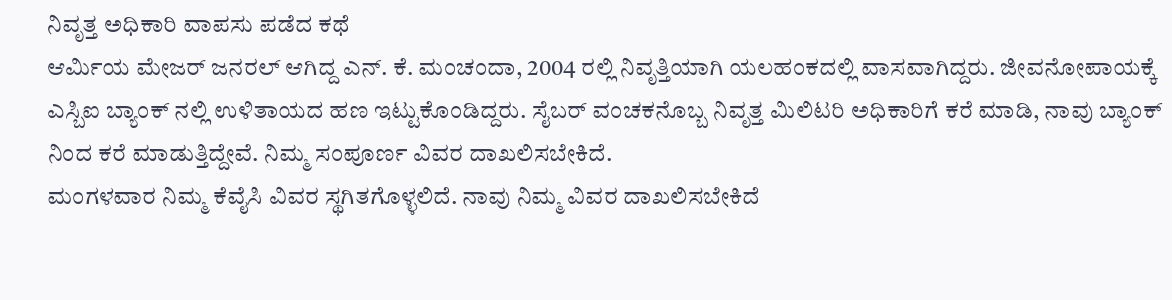ನಿವೃತ್ತ ಅಧಿಕಾರಿ ವಾಪಸು ಪಡೆದ ಕಥೆ
ಆರ್ಮಿಯ ಮೇಜರ್ ಜನರಲ್ ಆಗಿದ್ದ ಎನ್. ಕೆ. ಮಂಚಂದಾ, 2004 ರಲ್ಲಿ ನಿವೃತ್ತಿಯಾಗಿ ಯಲಹಂಕದಲ್ಲಿ ವಾಸವಾಗಿದ್ದರು. ಜೀವನೋಪಾಯಕ್ಕೆ ಎಸ್ಬಿಐ ಬ್ಯಾಂಕ್ ನಲ್ಲಿ ಉಳಿತಾಯದ ಹಣ ಇಟ್ಟುಕೊಂಡಿದ್ದರು. ಸೈಬರ್ ವಂಚಕನೊಬ್ಬ ನಿವೃತ್ತ ಮಿಲಿಟರಿ ಅಧಿಕಾರಿಗೆ ಕರೆ ಮಾಡಿ, ನಾವು ಬ್ಯಾಂಕ್ ನಿಂದ ಕರೆ ಮಾಡುತ್ತಿದ್ದೇವೆ. ನಿಮ್ಮ ಸಂಪೂರ್ಣ ವಿವರ ದಾಖಲಿಸಬೇಕಿದೆ.
ಮಂಗಳವಾರ ನಿಮ್ಮ ಕೆವೈಸಿ ವಿವರ ಸ್ಥಗಿತಗೊಳ್ಳಲಿದೆ. ನಾವು ನಿಮ್ಮ ವಿವರ ದಾಖಲಿಸಬೇಕಿದೆ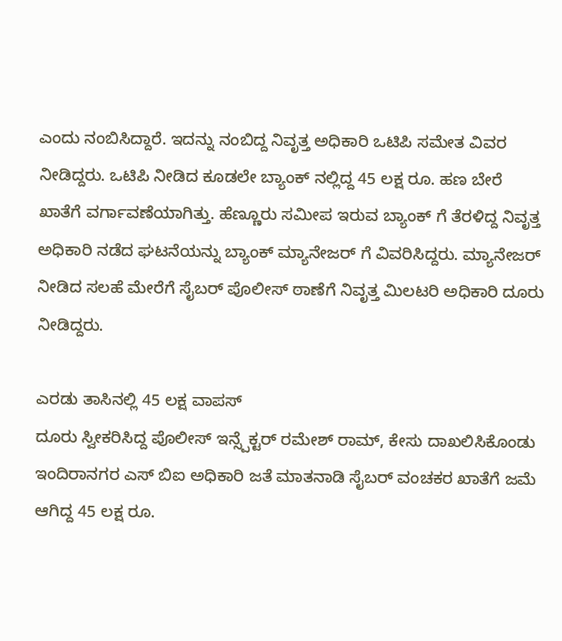ಎಂದು ನಂಬಿಸಿದ್ದಾರೆ. ಇದನ್ನು ನಂಬಿದ್ದ ನಿವೃತ್ತ ಅಧಿಕಾರಿ ಒಟಿಪಿ ಸಮೇತ ವಿವರ ನೀಡಿದ್ದರು. ಒಟಿಪಿ ನೀಡಿದ ಕೂಡಲೇ ಬ್ಯಾಂಕ್ ನಲ್ಲಿದ್ದ 45 ಲಕ್ಷ ರೂ. ಹಣ ಬೇರೆ ಖಾತೆಗೆ ವರ್ಗಾವಣೆಯಾಗಿತ್ತು. ಹೆಣ್ಣೂರು ಸಮೀಪ ಇರುವ ಬ್ಯಾಂಕ್ ಗೆ ತೆರಳಿದ್ದ ನಿವೃತ್ತ ಅಧಿಕಾರಿ ನಡೆದ ಘಟನೆಯನ್ನು ಬ್ಯಾಂಕ್ ಮ್ಯಾನೇಜರ್ ಗೆ ವಿವರಿಸಿದ್ದರು. ಮ್ಯಾನೇಜರ್ ನೀಡಿದ ಸಲಹೆ ಮೇರೆಗೆ ಸೈಬರ್ ಪೊಲೀಸ್ ಠಾಣೆಗೆ ನಿವೃತ್ತ ಮಿಲಟರಿ ಅಧಿಕಾರಿ ದೂರು ನೀಡಿದ್ದರು.

ಎರಡು ತಾಸಿನಲ್ಲಿ 45 ಲಕ್ಷ ವಾಪಸ್
ದೂರು ಸ್ವೀಕರಿಸಿದ್ದ ಪೊಲೀಸ್ ಇನ್ಸ್ಪೆಕ್ಟರ್ ರಮೇಶ್ ರಾಮ್, ಕೇಸು ದಾಖಲಿಸಿಕೊಂಡು ಇಂದಿರಾನಗರ ಎಸ್ ಬಿಐ ಅಧಿಕಾರಿ ಜತೆ ಮಾತನಾಡಿ ಸೈಬರ್ ವಂಚಕರ ಖಾತೆಗೆ ಜಮೆ ಆಗಿದ್ದ 45 ಲಕ್ಷ ರೂ.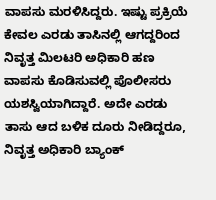ವಾಪಸು ಮರಳಿಸಿದ್ದರು. ಇಷ್ಟು ಪ್ರಕ್ರಿಯೆ ಕೇವಲ ಎರಡು ತಾಸಿನಲ್ಲಿ ಆಗದ್ದರಿಂದ ನಿವೃತ್ತ ಮಿಲಟರಿ ಅಧಿಕಾರಿ ಹಣ ವಾಪಸು ಕೊಡಿಸುವಲ್ಲಿ ಪೊಲೀಸರು ಯಶಸ್ವಿಯಾಗಿದ್ದಾರೆ. ಅದೇ ಎರಡು ತಾಸು ಆದ ಬಳಿಕ ದೂರು ನೀಡಿದ್ದರೂ, ನಿವೃತ್ತ ಅಧಿಕಾರಿ ಬ್ಯಾಂಕ್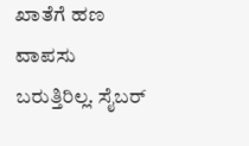ಖಾತೆಗೆ ಹಣ ವಾಪಸು ಬರುತ್ತಿರಿಲ್ಲ. ಸೈಬರ್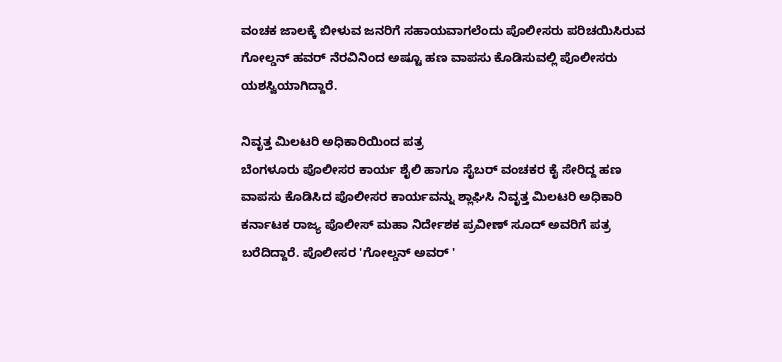ವಂಚಕ ಜಾಲಕ್ಕೆ ಬೀಳುವ ಜನರಿಗೆ ಸಹಾಯವಾಗಲೆಂದು ಪೊಲೀಸರು ಪರಿಚಯಿಸಿರುವ ಗೋಲ್ಡನ್ ಹವರ್ ನೆರವಿನಿಂದ ಅಷ್ಟೂ ಹಣ ವಾಪಸು ಕೊಡಿಸುವಲ್ಲಿ ಪೊಲೀಸರು ಯಶಸ್ವಿಯಾಗಿದ್ದಾರೆ.

ನಿವೃತ್ತ ಮಿಲಟರಿ ಅಧಿಕಾರಿಯಿಂದ ಪತ್ರ
ಬೆಂಗಳೂರು ಪೊಲೀಸರ ಕಾರ್ಯ ಶೈಲಿ ಹಾಗೂ ಸೈಬರ್ ವಂಚಕರ ಕೈ ಸೇರಿದ್ದ ಹಣ ವಾಪಸು ಕೊಡಿಸಿದ ಪೊಲೀಸರ ಕಾರ್ಯವನ್ನು ಶ್ಲಾಘಿಸಿ ನಿವೃತ್ತ ಮಿಲಟರಿ ಅಧಿಕಾರಿ ಕರ್ನಾಟಕ ರಾಜ್ಯ ಪೊಲೀಸ್ ಮಹಾ ನಿರ್ದೇಶಕ ಪ್ರವೀಣ್ ಸೂದ್ ಅವರಿಗೆ ಪತ್ರ ಬರೆದಿದ್ದಾರೆ. ಪೊಲೀಸರ 'ಗೋಲ್ಡನ್ ಅವರ್ '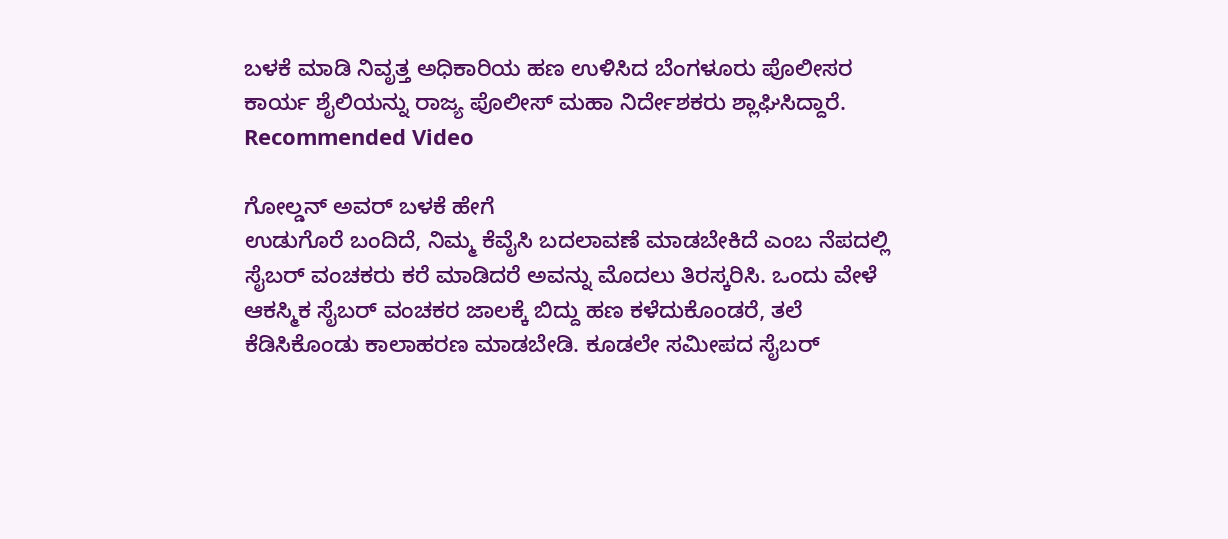ಬಳಕೆ ಮಾಡಿ ನಿವೃತ್ತ ಅಧಿಕಾರಿಯ ಹಣ ಉಳಿಸಿದ ಬೆಂಗಳೂರು ಪೊಲೀಸರ ಕಾರ್ಯ ಶೈಲಿಯನ್ನು ರಾಜ್ಯ ಪೊಲೀಸ್ ಮಹಾ ನಿರ್ದೇಶಕರು ಶ್ಲಾಘಿಸಿದ್ದಾರೆ.
Recommended Video

ಗೋಲ್ಡನ್ ಅವರ್ ಬಳಕೆ ಹೇಗೆ
ಉಡುಗೊರೆ ಬಂದಿದೆ, ನಿಮ್ಮ ಕೆವೈಸಿ ಬದಲಾವಣೆ ಮಾಡಬೇಕಿದೆ ಎಂಬ ನೆಪದಲ್ಲಿ ಸೈಬರ್ ವಂಚಕರು ಕರೆ ಮಾಡಿದರೆ ಅವನ್ನು ಮೊದಲು ತಿರಸ್ಕರಿಸಿ. ಒಂದು ವೇಳೆ ಆಕಸ್ಮಿಕ ಸೈಬರ್ ವಂಚಕರ ಜಾಲಕ್ಕೆ ಬಿದ್ದು ಹಣ ಕಳೆದುಕೊಂಡರೆ, ತಲೆ ಕೆಡಿಸಿಕೊಂಡು ಕಾಲಾಹರಣ ಮಾಡಬೇಡಿ. ಕೂಡಲೇ ಸಮೀಪದ ಸೈಬರ್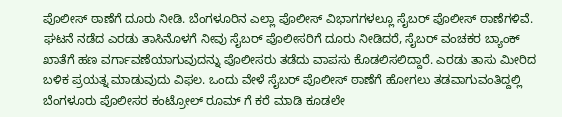ಪೊಲೀಸ್ ಠಾಣೆಗೆ ದೂರು ನೀಡಿ. ಬೆಂಗಳೂರಿನ ಎಲ್ಲಾ ಪೊಲೀಸ್ ವಿಭಾಗಗಳಲ್ಲೂ ಸೈಬರ್ ಪೊಲೀಸ್ ಠಾಣೆಗಳಿವೆ. ಘಟನೆ ನಡೆದ ಎರಡು ತಾಸಿನೊಳಗೆ ನೀವು ಸೈಬರ್ ಪೊಲೀಸರಿಗೆ ದೂರು ನೀಡಿದರೆ, ಸೈಬರ್ ವಂಚಕರ ಬ್ಯಾಂಕ್ ಖಾತೆಗೆ ಹಣ ವರ್ಗಾವಣೆಯಾಗುವುದನ್ನು ಪೊಲೀಸರು ತಡೆದು ವಾಪಸು ಕೊಡಲಿಸಲಿದ್ದಾರೆ. ಎರಡು ತಾಸು ಮೀರಿದ ಬಳಿಕ ಪ್ರಯತ್ನ ಮಾಡುವುದು ವಿಫಲ. ಒಂದು ವೇಳೆ ಸೈಬರ್ ಪೊಲೀಸ್ ಠಾಣೆಗೆ ಹೋಗಲು ತಡವಾಗುವಂತಿದ್ದಲ್ಲಿ ಬೆಂಗಳೂರು ಪೊಲೀಸರ ಕಂಟ್ರೋಲ್ ರೂಮ್ ಗೆ ಕರೆ ಮಾಡಿ ಕೂಡಲೇ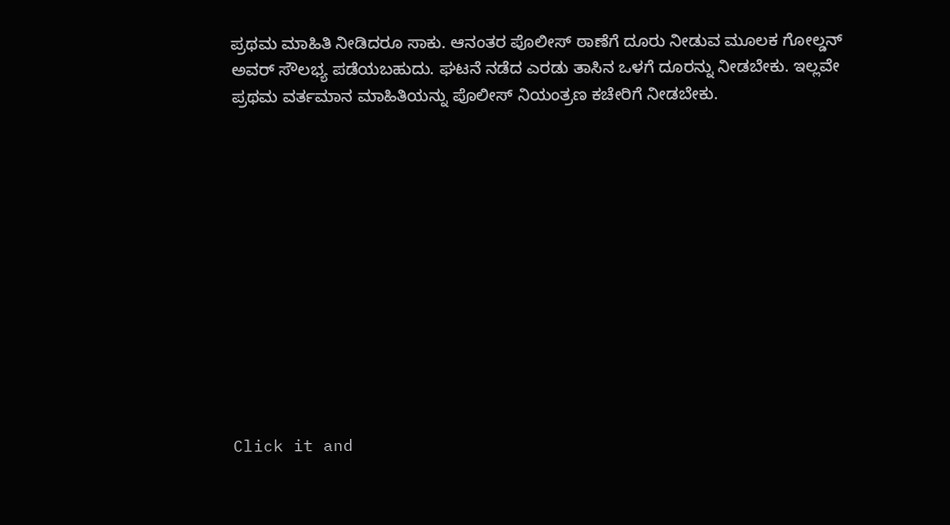ಪ್ರಥಮ ಮಾಹಿತಿ ನೀಡಿದರೂ ಸಾಕು. ಆನಂತರ ಪೊಲೀಸ್ ಠಾಣೆಗೆ ದೂರು ನೀಡುವ ಮೂಲಕ ಗೋಲ್ಡನ್ ಅವರ್ ಸೌಲಭ್ಯ ಪಡೆಯಬಹುದು. ಘಟನೆ ನಡೆದ ಎರಡು ತಾಸಿನ ಒಳಗೆ ದೂರನ್ನು ನೀಡಬೇಕು. ಇಲ್ಲವೇ ಪ್ರಥಮ ವರ್ತಮಾನ ಮಾಹಿತಿಯನ್ನು ಪೊಲೀಸ್ ನಿಯಂತ್ರಣ ಕಚೇರಿಗೆ ನೀಡಬೇಕು.












Click it and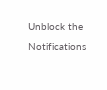Unblock the Notifications